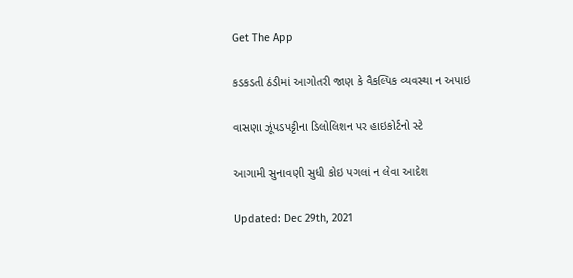Get The App

કડકડતી ઠંડીમાં આગોતરી જાણ કે વૈકલ્પિક વ્યવસ્થા ન અપાઇ

વાસણા ઝૂંપડપટ્ટીના ડિલોલિશન પર હાઇકોર્ટનો સ્ટે

આગામી સુનાવણી સુધી કોઇ પગલાં ન લેવા આદેશ

Updated: Dec 29th, 2021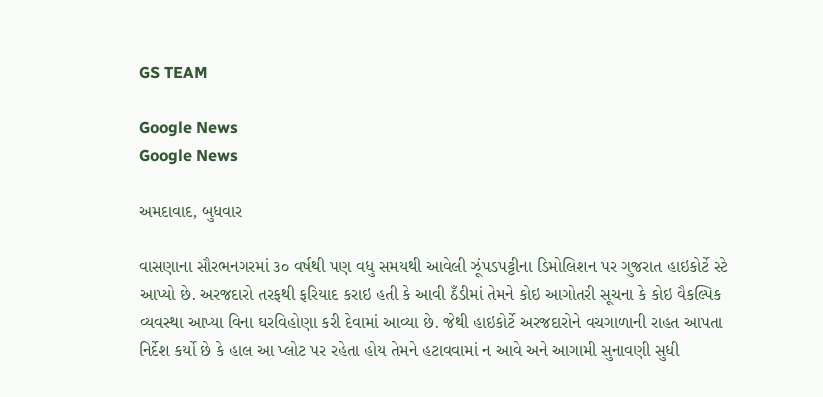GS TEAM

Google News
Google News

અમદાવાદ, બુધવાર

વાસણાના સૌરભનગરમાં ૩૦ વર્ષથી પણ વધુ સમયથી આવેલી ઝૂંપડપટ્ટીના ડિમોલિશન પર ગુજરાત હાઇકોર્ટે સ્ટે આપ્યો છે. અરજદારો તરફથી ફરિયાદ કરાઇ હતી કે આવી ઠઁડીમાં તેમને કોઇ આગોતરી સૂચના કે કોઇ વૈકલ્પિક વ્યવસ્થા આપ્યા વિના ઘરવિહોણા કરી દેવામાં આવ્યા છે. જેથી હાઇકોર્ટે અરજદારોને વચગાળાની રાહત આપતા નિર્દેશ કર્યો છે કે હાલ આ પ્લોટ પર રહેતા હોય તેમને હટાવવામાં ન આવે અને આગામી સુનાવણી સુધી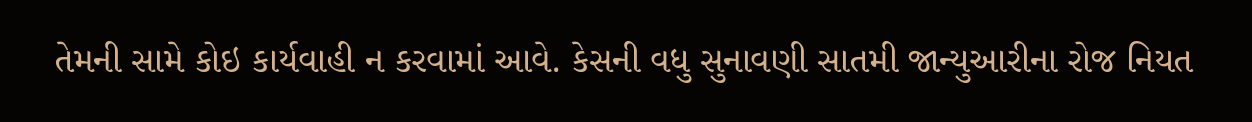તેમની સામે કોઇ કાર્યવાહી ન કરવામાં આવે. કેસની વધુ સુનાવણી સાતમી જાન્યુઆરીના રોજ નિયત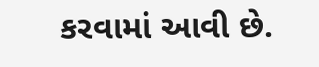કરવામાં આવી છે.